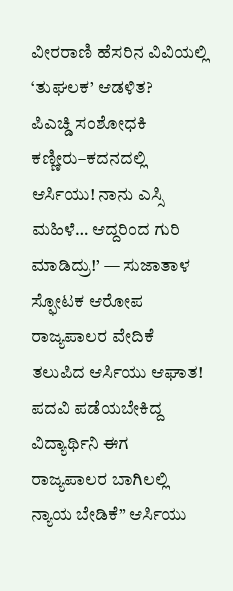ವೀರರಾಣಿ ಹೆಸರಿನ ವಿವಿಯಲ್ಲಿ ‘ತುಘಲಕ’ ಆಡಳಿತ?
ಪಿಎಚ್ಡಿ ಸಂಶೋಧಕಿ ಕಣ್ಣೀರು–ಕದನದಲ್ಲಿ ಆರ್ಸಿಯು! ನಾನು ಎಸ್ಸಿ ಮಹಿಳೆ… ಆದ್ದರಿಂದ ಗುರಿ ಮಾಡಿದ್ರು!’ — ಸುಜಾತಾಳ ಸ್ಫೋಟಕ ಆರೋಪ ರಾಜ್ಯಪಾಲರ ವೇದಿಕೆ ತಲುಪಿದ ಆರ್ಸಿಯು ಆಘಾತ! ಪದವಿ ಪಡೆಯಬೇಕಿದ್ದ ವಿದ್ಯಾರ್ಥಿನಿ ಈಗ ರಾಜ್ಯಪಾಲರ ಬಾಗಿಲಲ್ಲಿ ನ್ಯಾಯ ಬೇಡಿಕೆ” ಆರ್ಸಿಯು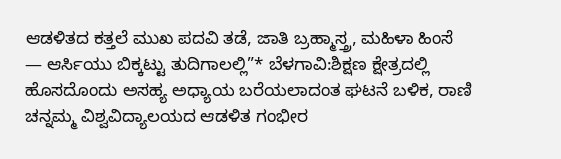ಆಡಳಿತದ ಕತ್ತಲೆ ಮುಖ ಪದವಿ ತಡೆ, ಜಾತಿ ಬ್ರಹ್ಮಾಸ್ತ್ರ, ಮಹಿಳಾ ಹಿಂಸೆ — ಆರ್ಸಿಯು ಬಿಕ್ಕಟ್ಟು ತುದಿಗಾಲಲ್ಲಿ”* ಬೆಳಗಾವಿ:ಶಿಕ್ಷಣ ಕ್ಷೇತ್ರದಲ್ಲಿ ಹೊಸದೊಂದು ಅಸಹ್ಯ ಅಧ್ಯಾಯ ಬರೆಯಲಾದಂತ ಘಟನೆ ಬಳಿಕ, ರಾಣಿ ಚನ್ನಮ್ಮ ವಿಶ್ವವಿದ್ಯಾಲಯದ ಆಡಳಿತ ಗಂಭೀರ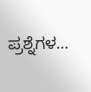ಪ್ರಶ್ನೆಗಳ…